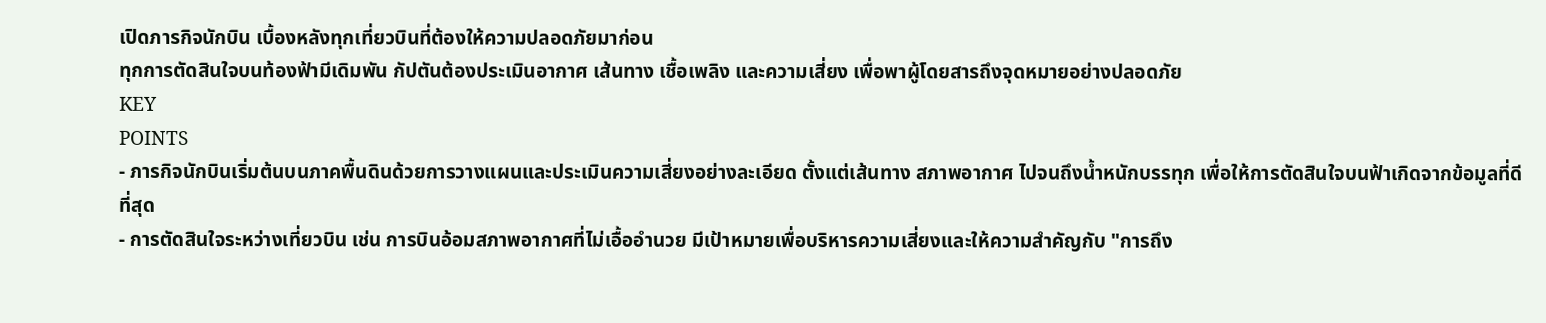เปิดภารกิจนักบิน เบื้องหลังทุกเที่ยวบินที่ต้องให้ความปลอดภัยมาก่อน
ทุกการตัดสินใจบนท้องฟ้ามีเดิมพัน กัปตันต้องประเมินอากาศ เส้นทาง เชื้อเพลิง และความเสี่ยง เพื่อพาผู้โดยสารถึงจุดหมายอย่างปลอดภัย
KEY
POINTS
- ภารกิจนักบินเริ่มต้นบนภาคพื้นดินด้วยการวางแผนและประเมินความเสี่ยงอย่างละเอียด ตั้งแต่เส้นทาง สภาพอากาศ ไปจนถึงน้ำหนักบรรทุก เพื่อให้การตัดสินใจบนฟ้าเกิดจากข้อมูลที่ดีที่สุด
- การตัดสินใจระหว่างเที่ยวบิน เช่น การบินอ้อมสภาพอากาศที่ไม่เอื้ออำนวย มีเป้าหมายเพื่อบริหารความเสี่ยงและให้ความสำคัญกับ "การถึง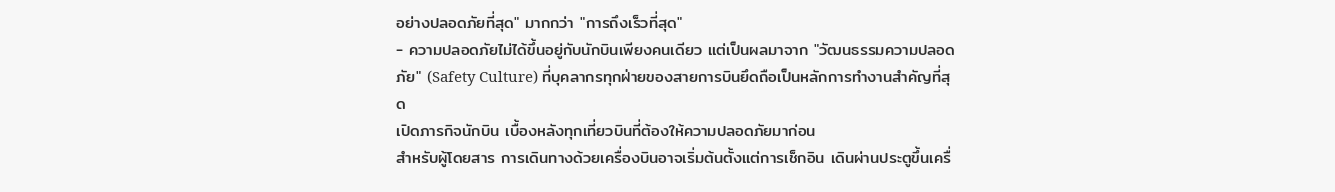อย่างปลอดภัยที่สุด" มากกว่า "การถึงเร็วที่สุด"
- ความปลอดภัยไม่ได้ขึ้นอยู่กับนักบินเพียงคนเดียว แต่เป็นผลมาจาก "วัฒนธรรมความปลอดภัย" (Safety Culture) ที่บุคลากรทุกฝ่ายของสายการบินยึดถือเป็นหลักการทำงานสำคัญที่สุด
เปิดภารกิจนักบิน เบื้องหลังทุกเที่ยวบินที่ต้องให้ความปลอดภัยมาก่อน
สำหรับผู้โดยสาร การเดินทางด้วยเครื่องบินอาจเริ่มต้นตั้งแต่การเช็กอิน เดินผ่านประตูขึ้นเครื่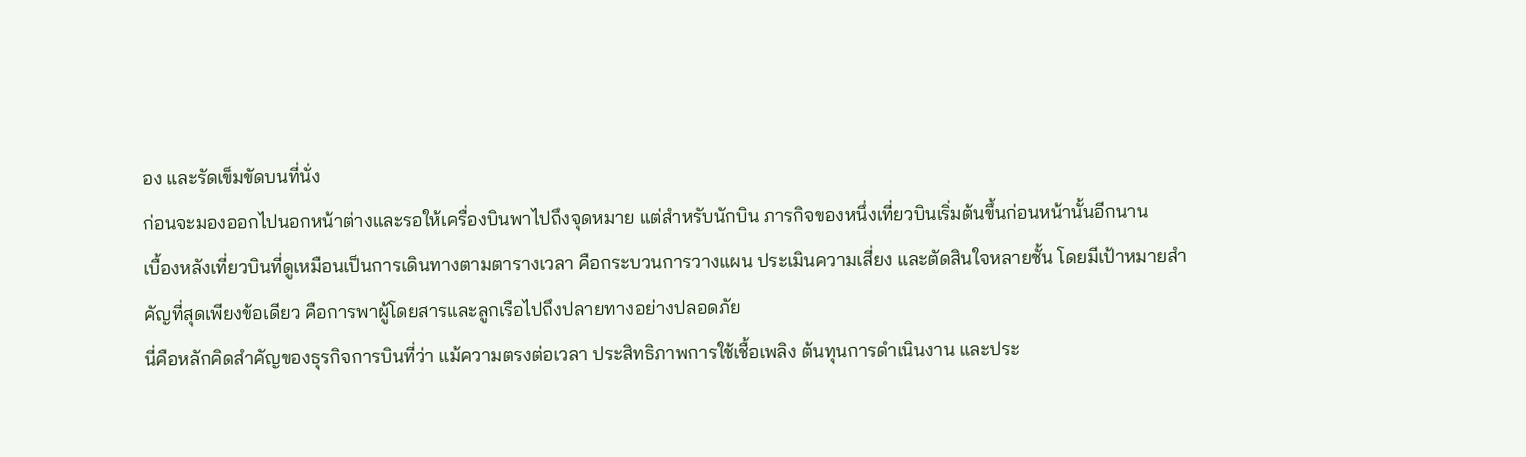อง และรัดเข็มขัดบนที่นั่ง
ก่อนจะมองออกไปนอกหน้าต่างและรอให้เครื่องบินพาไปถึงจุดหมาย แต่สำหรับนักบิน ภารกิจของหนึ่งเที่ยวบินเริ่มต้นขึ้นก่อนหน้านั้นอีกนาน
เบื้องหลังเที่ยวบินที่ดูเหมือนเป็นการเดินทางตามตารางเวลา คือกระบวนการวางแผน ประเมินความเสี่ยง และตัดสินใจหลายชั้น โดยมีเป้าหมายสำคัญที่สุดเพียงข้อเดียว คือการพาผู้โดยสารและลูกเรือไปถึงปลายทางอย่างปลอดภัย
นี่คือหลักคิดสำคัญของธุรกิจการบินที่ว่า แม้ความตรงต่อเวลา ประสิทธิภาพการใช้เชื้อเพลิง ต้นทุนการดำเนินงาน และประ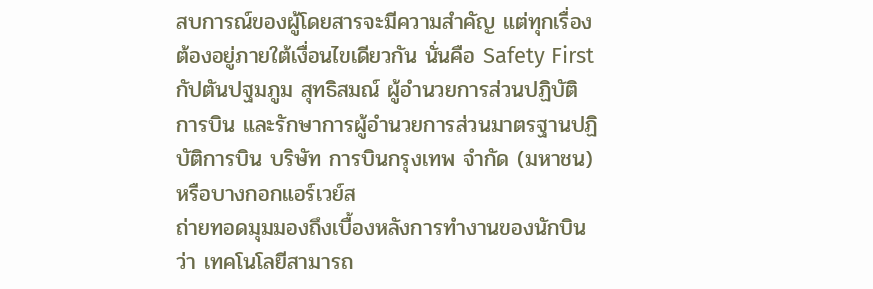สบการณ์ของผู้โดยสารจะมีความสำคัญ แต่ทุกเรื่องต้องอยู่ภายใต้เงื่อนไขเดียวกัน นั่นคือ Safety First
กัปตันปฐมภูม สุทธิสมณ์ ผู้อำนวยการส่วนปฏิบัติการบิน และรักษาการผู้อำนวยการส่วนมาตรฐานปฏิบัติการบิน บริษัท การบินกรุงเทพ จำกัด (มหาชน) หรือบางกอกแอร์เวย์ส
ถ่ายทอดมุมมองถึงเบื้องหลังการทำงานของนักบินว่า เทคโนโลยีสามารถ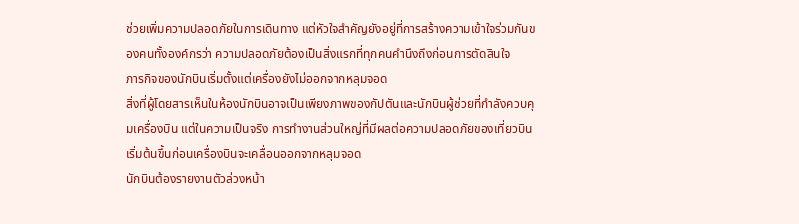ช่วยเพิ่มความปลอดภัยในการเดินทาง แต่หัวใจสำคัญยังอยู่ที่การสร้างความเข้าใจร่วมกันของคนทั้งองค์กรว่า ความปลอดภัยต้องเป็นสิ่งแรกที่ทุกคนคำนึงถึงก่อนการตัดสินใจ
ภารกิจของนักบินเริ่มตั้งแต่เครื่องยังไม่ออกจากหลุมจอด
สิ่งที่ผู้โดยสารเห็นในห้องนักบินอาจเป็นเพียงภาพของกัปตันและนักบินผู้ช่วยที่กำลังควบคุมเครื่องบิน แต่ในความเป็นจริง การทำงานส่วนใหญ่ที่มีผลต่อความปลอดภัยของเที่ยวบินเริ่มต้นขึ้นก่อนเครื่องบินจะเคลื่อนออกจากหลุมจอด
นักบินต้องรายงานตัวล่วงหน้า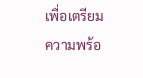เพื่อเตรียมความพร้อ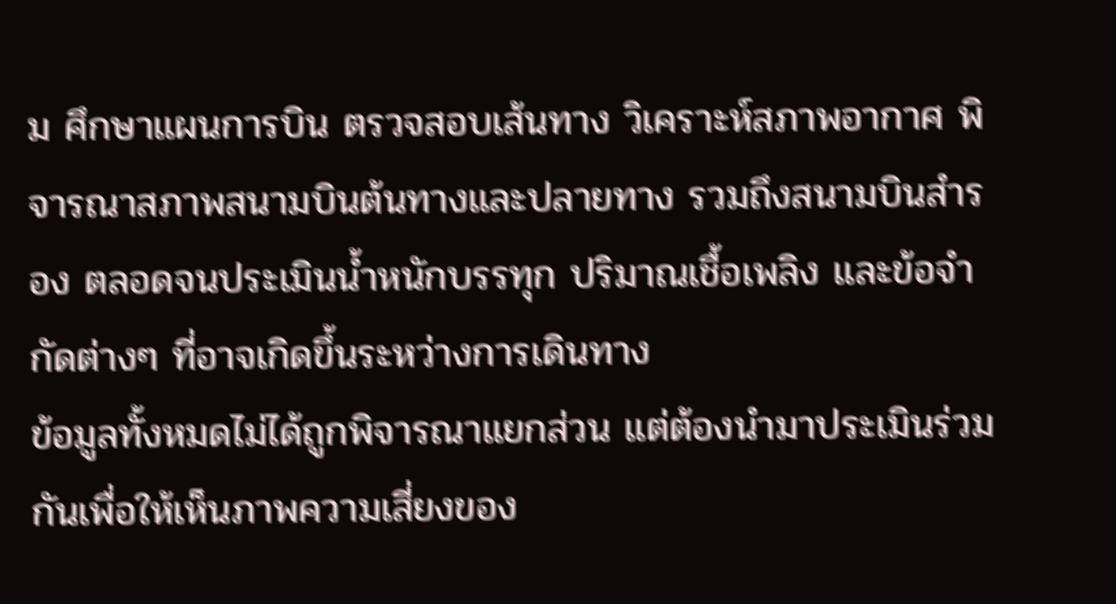ม ศึกษาแผนการบิน ตรวจสอบเส้นทาง วิเคราะห์สภาพอากาศ พิจารณาสภาพสนามบินต้นทางและปลายทาง รวมถึงสนามบินสำรอง ตลอดจนประเมินน้ำหนักบรรทุก ปริมาณเชื้อเพลิง และข้อจำกัดต่างๆ ที่อาจเกิดขึ้นระหว่างการเดินทาง
ข้อมูลทั้งหมดไม่ได้ถูกพิจารณาแยกส่วน แต่ต้องนำมาประเมินร่วมกันเพื่อให้เห็นภาพความเสี่ยงของ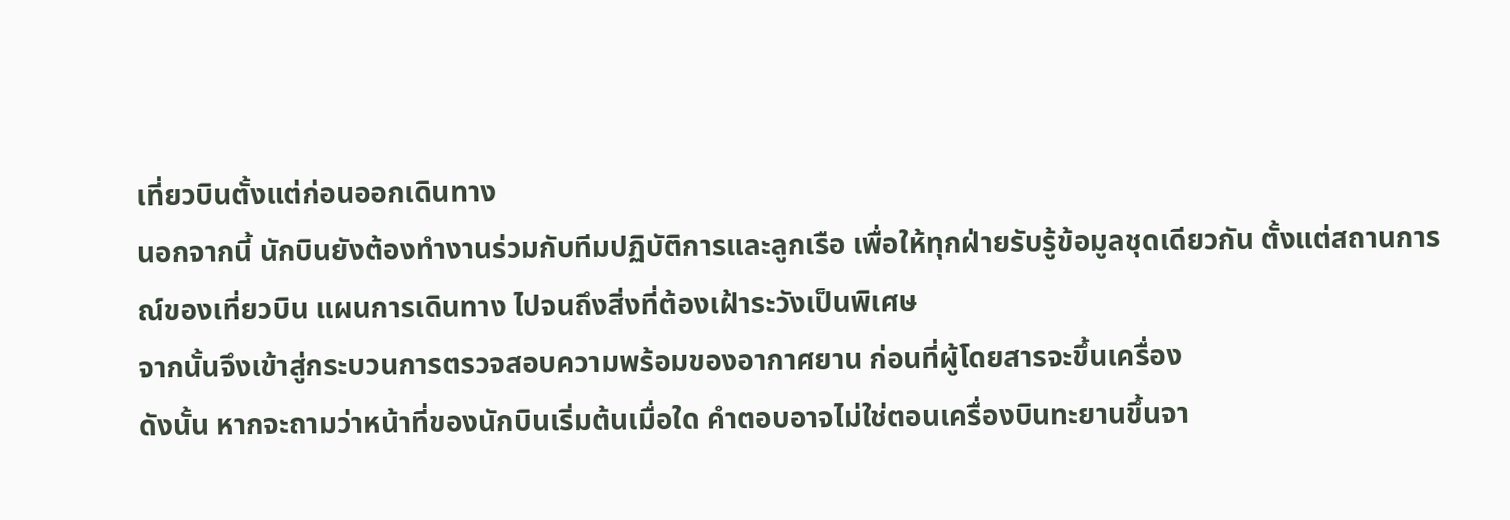เที่ยวบินตั้งแต่ก่อนออกเดินทาง
นอกจากนี้ นักบินยังต้องทำงานร่วมกับทีมปฏิบัติการและลูกเรือ เพื่อให้ทุกฝ่ายรับรู้ข้อมูลชุดเดียวกัน ตั้งแต่สถานการณ์ของเที่ยวบิน แผนการเดินทาง ไปจนถึงสิ่งที่ต้องเฝ้าระวังเป็นพิเศษ
จากนั้นจึงเข้าสู่กระบวนการตรวจสอบความพร้อมของอากาศยาน ก่อนที่ผู้โดยสารจะขึ้นเครื่อง
ดังนั้น หากจะถามว่าหน้าที่ของนักบินเริ่มต้นเมื่อใด คำตอบอาจไม่ใช่ตอนเครื่องบินทะยานขึ้นจา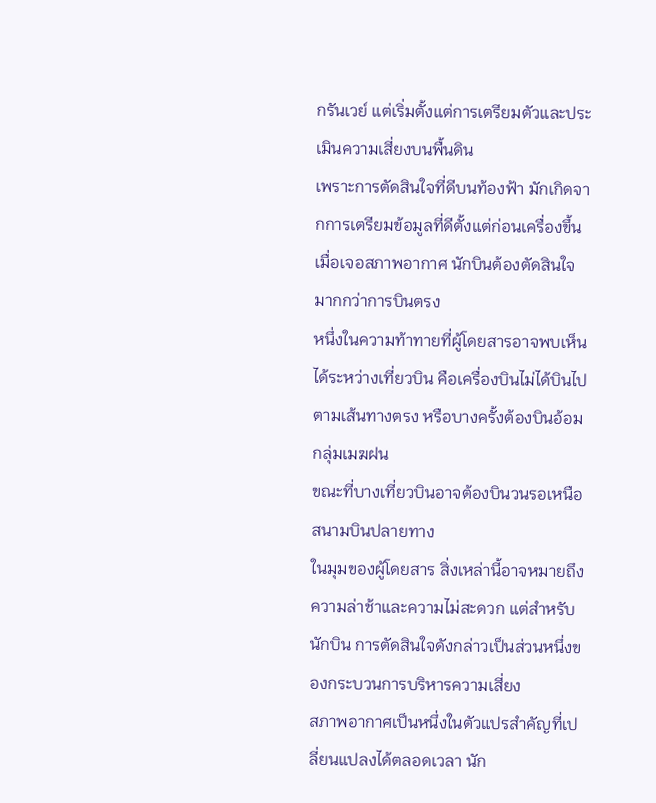กรันเวย์ แต่เริ่มตั้งแต่การเตรียมตัวและประเมินความเสี่ยงบนพื้นดิน
เพราะการตัดสินใจที่ดีบนท้องฟ้า มักเกิดจากการเตรียมข้อมูลที่ดีตั้งแต่ก่อนเครื่องขึ้น
เมื่อเจอสภาพอากาศ นักบินต้องตัดสินใจมากกว่าการบินตรง
หนึ่งในความท้าทายที่ผู้โดยสารอาจพบเห็นได้ระหว่างเที่ยวบิน คือเครื่องบินไม่ได้บินไปตามเส้นทางตรง หรือบางครั้งต้องบินอ้อมกลุ่มเมฆฝน
ขณะที่บางเที่ยวบินอาจต้องบินวนรอเหนือสนามบินปลายทาง
ในมุมของผู้โดยสาร สิ่งเหล่านี้อาจหมายถึงความล่าช้าและความไม่สะดวก แต่สำหรับนักบิน การตัดสินใจดังกล่าวเป็นส่วนหนึ่งของกระบวนการบริหารความเสี่ยง
สภาพอากาศเป็นหนึ่งในตัวแปรสำคัญที่เปลี่ยนแปลงได้ตลอดเวลา นัก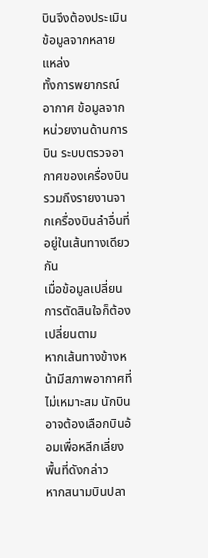บินจึงต้องประเมินข้อมูลจากหลายแหล่ง
ทั้งการพยากรณ์อากาศ ข้อมูลจากหน่วยงานด้านการบิน ระบบตรวจอากาศของเครื่องบิน รวมถึงรายงานจากเครื่องบินลำอื่นที่อยู่ในเส้นทางเดียวกัน
เมื่อข้อมูลเปลี่ยน การตัดสินใจก็ต้องเปลี่ยนตาม
หากเส้นทางข้างหน้ามีสภาพอากาศที่ไม่เหมาะสม นักบินอาจต้องเลือกบินอ้อมเพื่อหลีกเลี่ยงพื้นที่ดังกล่าว
หากสนามบินปลา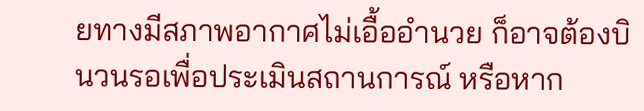ยทางมีสภาพอากาศไม่เอื้ออำนวย ก็อาจต้องบินวนรอเพื่อประเมินสถานการณ์ หรือหาก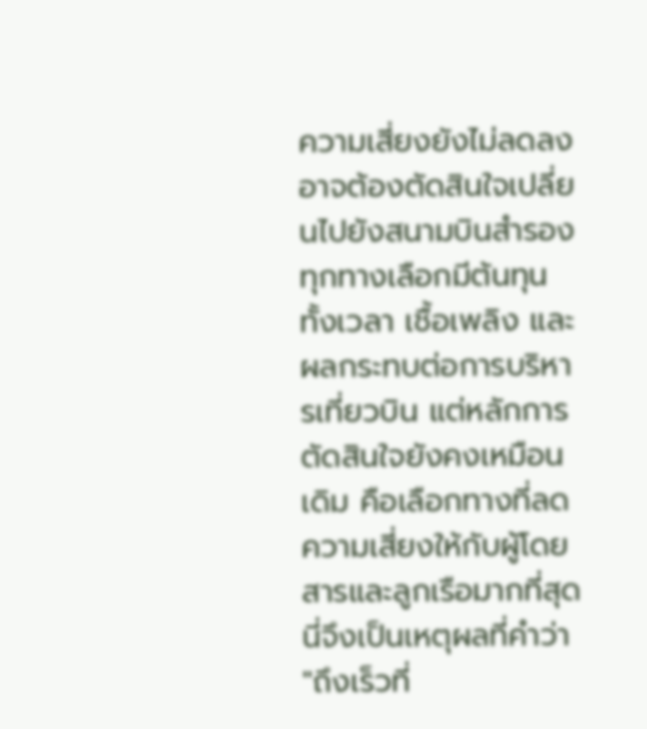ความเสี่ยงยังไม่ลดลง อาจต้องตัดสินใจเปลี่ยนไปยังสนามบินสำรอง
ทุกทางเลือกมีต้นทุน ทั้งเวลา เชื้อเพลิง และผลกระทบต่อการบริหารเที่ยวบิน แต่หลักการตัดสินใจยังคงเหมือนเดิม คือเลือกทางที่ลดความเสี่ยงให้กับผู้โดยสารและลูกเรือมากที่สุด
นี่จึงเป็นเหตุผลที่คำว่า "ถึงเร็วที่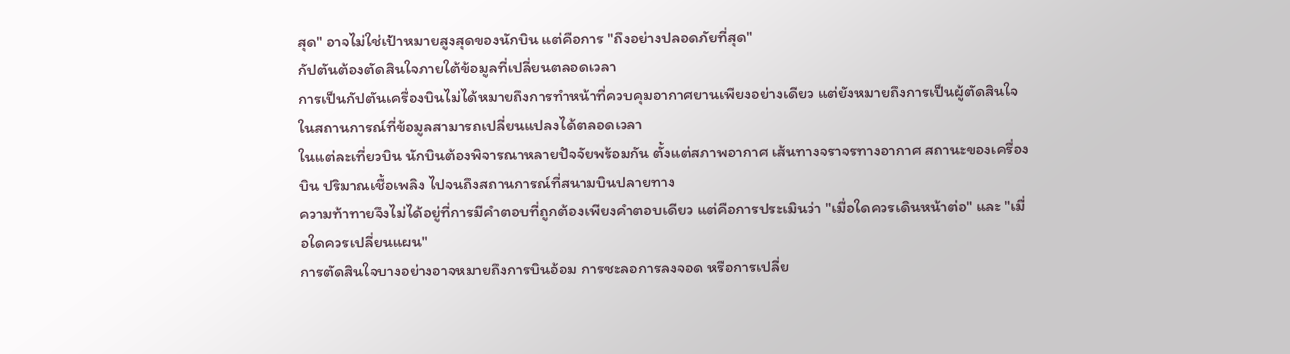สุด" อาจไม่ใช่เป้าหมายสูงสุดของนักบิน แต่คือการ "ถึงอย่างปลอดภัยที่สุด"
กัปตันต้องตัดสินใจภายใต้ข้อมูลที่เปลี่ยนตลอดเวลา
การเป็นกัปตันเครื่องบินไม่ได้หมายถึงการทำหน้าที่ควบคุมอากาศยานเพียงอย่างเดียว แต่ยังหมายถึงการเป็นผู้ตัดสินใจในสถานการณ์ที่ข้อมูลสามารถเปลี่ยนแปลงได้ตลอดเวลา
ในแต่ละเที่ยวบิน นักบินต้องพิจารณาหลายปัจจัยพร้อมกัน ตั้งแต่สภาพอากาศ เส้นทางจราจรทางอากาศ สถานะของเครื่องบิน ปริมาณเชื้อเพลิง ไปจนถึงสถานการณ์ที่สนามบินปลายทาง
ความท้าทายจึงไม่ได้อยู่ที่การมีคำตอบที่ถูกต้องเพียงคำตอบเดียว แต่คือการประเมินว่า "เมื่อใดควรเดินหน้าต่อ" และ "เมื่อใดควรเปลี่ยนแผน"
การตัดสินใจบางอย่างอาจหมายถึงการบินอ้อม การชะลอการลงจอด หรือการเปลี่ย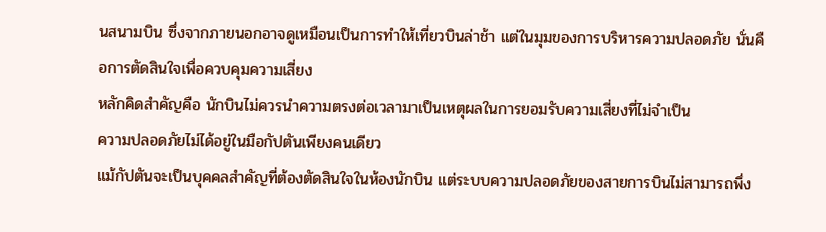นสนามบิน ซึ่งจากภายนอกอาจดูเหมือนเป็นการทำให้เที่ยวบินล่าช้า แต่ในมุมของการบริหารความปลอดภัย นั่นคือการตัดสินใจเพื่อควบคุมความเสี่ยง
หลักคิดสำคัญคือ นักบินไม่ควรนำความตรงต่อเวลามาเป็นเหตุผลในการยอมรับความเสี่ยงที่ไม่จำเป็น
ความปลอดภัยไม่ได้อยู่ในมือกัปตันเพียงคนเดียว
แม้กัปตันจะเป็นบุคคลสำคัญที่ต้องตัดสินใจในห้องนักบิน แต่ระบบความปลอดภัยของสายการบินไม่สามารถพึ่ง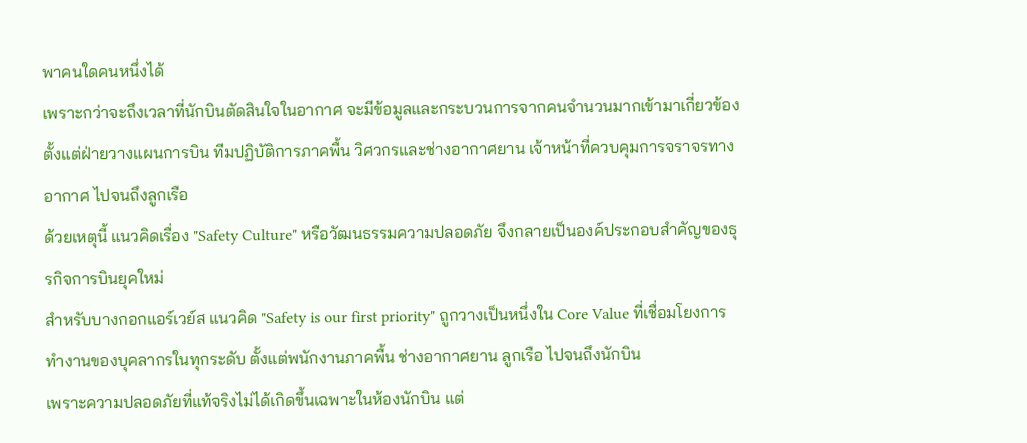พาคนใดคนหนึ่งได้
เพราะกว่าจะถึงเวลาที่นักบินตัดสินใจในอากาศ จะมีข้อมูลและกระบวนการจากคนจำนวนมากเข้ามาเกี่ยวข้อง ตั้งแต่ฝ่ายวางแผนการบิน ทีมปฏิบัติการภาคพื้น วิศวกรและช่างอากาศยาน เจ้าหน้าที่ควบคุมการจราจรทางอากาศ ไปจนถึงลูกเรือ
ด้วยเหตุนี้ แนวคิดเรื่อง "Safety Culture" หรือวัฒนธรรมความปลอดภัย จึงกลายเป็นองค์ประกอบสำคัญของธุรกิจการบินยุคใหม่
สำหรับบางกอกแอร์เวย์ส แนวคิด "Safety is our first priority" ถูกวางเป็นหนึ่งใน Core Value ที่เชื่อมโยงการทำงานของบุคลากรในทุกระดับ ตั้งแต่พนักงานภาคพื้น ช่างอากาศยาน ลูกเรือ ไปจนถึงนักบิน
เพราะความปลอดภัยที่แท้จริงไม่ได้เกิดขึ้นเฉพาะในห้องนักบิน แต่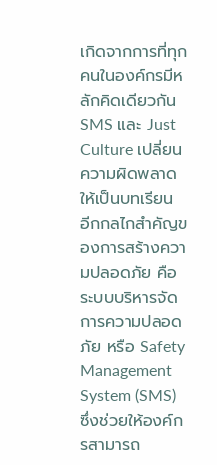เกิดจากการที่ทุกคนในองค์กรมีหลักคิดเดียวกัน
SMS และ Just Culture เปลี่ยนความผิดพลาดให้เป็นบทเรียน
อีกกลไกสำคัญของการสร้างความปลอดภัย คือระบบบริหารจัดการความปลอดภัย หรือ Safety Management System (SMS) ซึ่งช่วยให้องค์กรสามารถ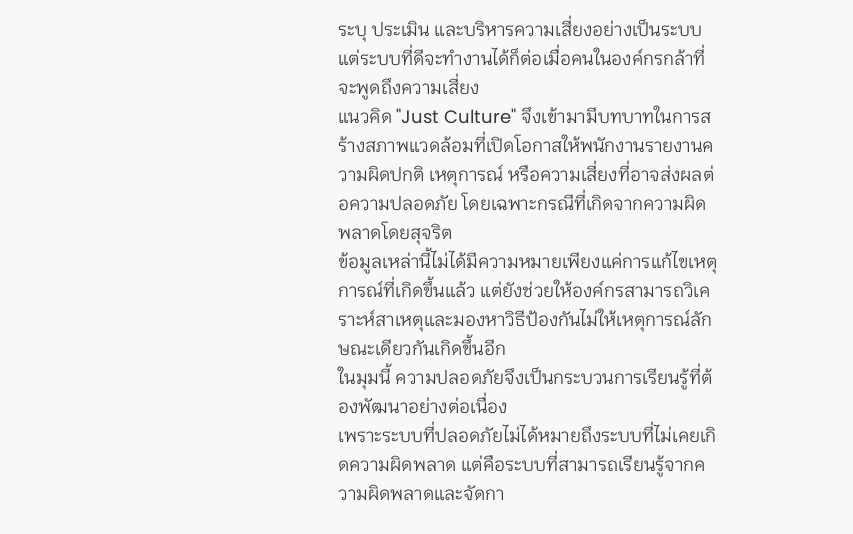ระบุ ประเมิน และบริหารความเสี่ยงอย่างเป็นระบบ
แต่ระบบที่ดีจะทำงานได้ก็ต่อเมื่อคนในองค์กรกล้าที่จะพูดถึงความเสี่ยง
แนวคิด "Just Culture" จึงเข้ามามีบทบาทในการสร้างสภาพแวดล้อมที่เปิดโอกาสให้พนักงานรายงานความผิดปกติ เหตุการณ์ หรือความเสี่ยงที่อาจส่งผลต่อความปลอดภัย โดยเฉพาะกรณีที่เกิดจากความผิดพลาดโดยสุจริต
ข้อมูลเหล่านี้ไม่ได้มีความหมายเพียงแค่การแก้ไขเหตุการณ์ที่เกิดขึ้นแล้ว แต่ยังช่วยให้องค์กรสามารถวิเคราะห์สาเหตุและมองหาวิธีป้องกันไม่ให้เหตุการณ์ลักษณะเดียวกันเกิดขึ้นอีก
ในมุมนี้ ความปลอดภัยจึงเป็นกระบวนการเรียนรู้ที่ต้องพัฒนาอย่างต่อเนื่อง
เพราะระบบที่ปลอดภัยไม่ได้หมายถึงระบบที่ไม่เคยเกิดความผิดพลาด แต่คือระบบที่สามารถเรียนรู้จากความผิดพลาดและจัดกา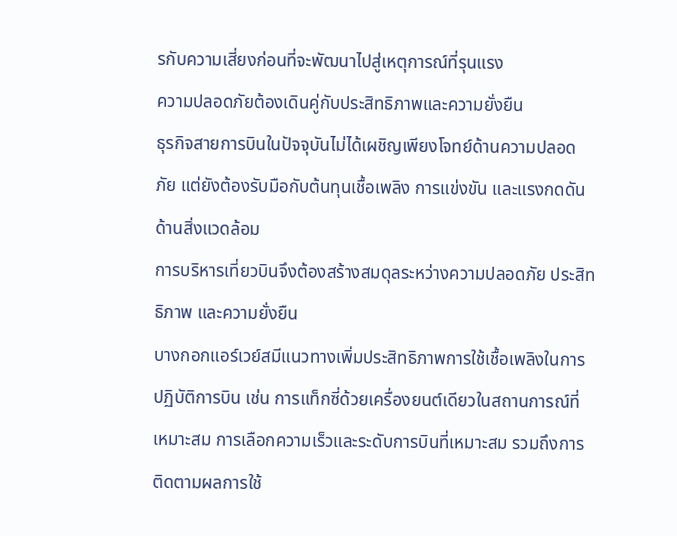รกับความเสี่ยงก่อนที่จะพัฒนาไปสู่เหตุการณ์ที่รุนแรง
ความปลอดภัยต้องเดินคู่กับประสิทธิภาพและความยั่งยืน
ธุรกิจสายการบินในปัจจุบันไม่ได้เผชิญเพียงโจทย์ด้านความปลอดภัย แต่ยังต้องรับมือกับต้นทุนเชื้อเพลิง การแข่งขัน และแรงกดดันด้านสิ่งแวดล้อม
การบริหารเที่ยวบินจึงต้องสร้างสมดุลระหว่างความปลอดภัย ประสิทธิภาพ และความยั่งยืน
บางกอกแอร์เวย์สมีแนวทางเพิ่มประสิทธิภาพการใช้เชื้อเพลิงในการปฏิบัติการบิน เช่น การแท็กซี่ด้วยเครื่องยนต์เดียวในสถานการณ์ที่เหมาะสม การเลือกความเร็วและระดับการบินที่เหมาะสม รวมถึงการติดตามผลการใช้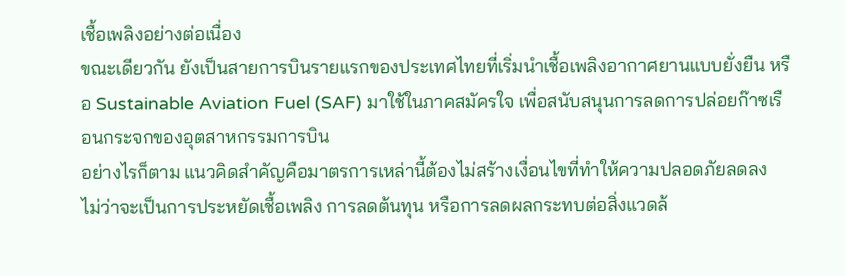เชื้อเพลิงอย่างต่อเนื่อง
ขณะเดียวกัน ยังเป็นสายการบินรายแรกของประเทศไทยที่เริ่มนำเชื้อเพลิงอากาศยานแบบยั่งยืน หรือ Sustainable Aviation Fuel (SAF) มาใช้ในภาคสมัครใจ เพื่อสนับสนุนการลดการปล่อยก๊าซเรือนกระจกของอุตสาหกรรมการบิน
อย่างไรก็ตาม แนวคิดสำคัญคือมาตรการเหล่านี้ต้องไม่สร้างเงื่อนไขที่ทำให้ความปลอดภัยลดลง
ไม่ว่าจะเป็นการประหยัดเชื้อเพลิง การลดต้นทุน หรือการลดผลกระทบต่อสิ่งแวดล้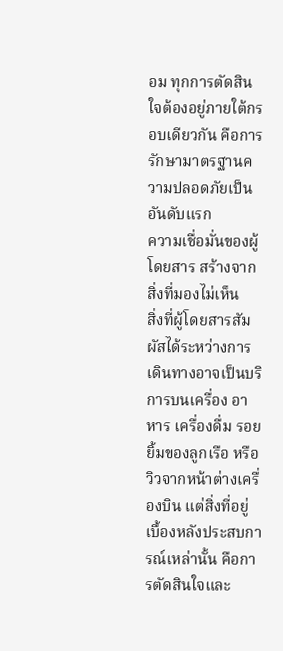อม ทุกการตัดสินใจต้องอยู่ภายใต้กรอบเดียวกัน คือการรักษามาตรฐานความปลอดภัยเป็นอันดับแรก
ความเชื่อมั่นของผู้โดยสาร สร้างจากสิ่งที่มองไม่เห็น
สิ่งที่ผู้โดยสารสัมผัสได้ระหว่างการเดินทางอาจเป็นบริการบนเครื่อง อาหาร เครื่องดื่ม รอยยิ้มของลูกเรือ หรือวิวจากหน้าต่างเครื่องบิน แต่สิ่งที่อยู่เบื้องหลังประสบการณ์เหล่านั้น คือการตัดสินใจและ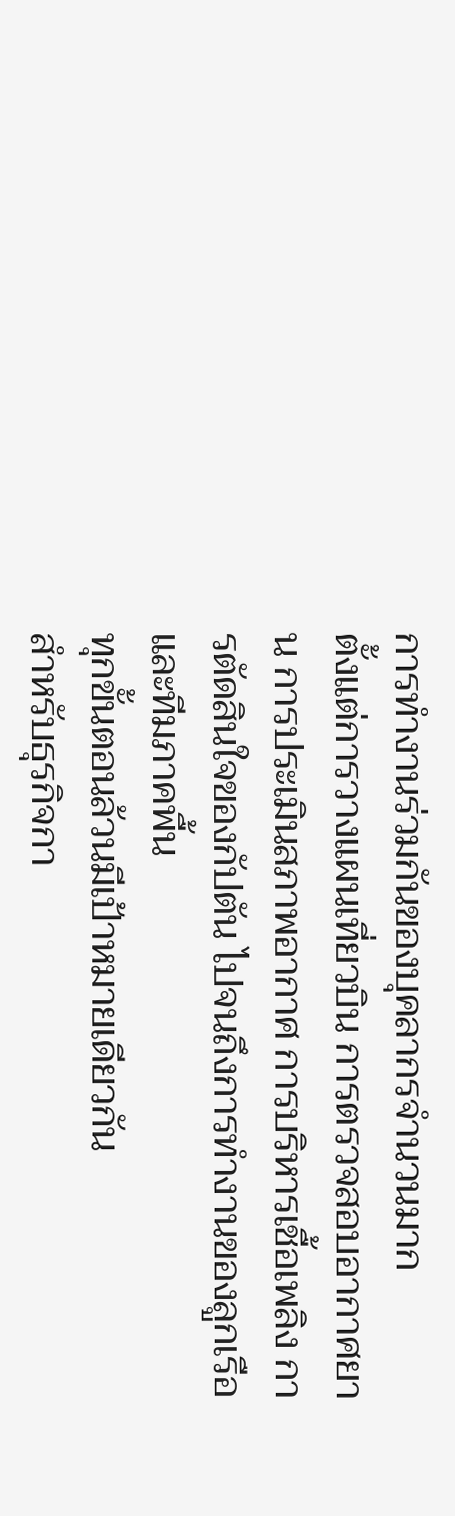การทำงานร่วมกันของบุคลากรจำนวนมาก
ตั้งแต่การวางแผนเที่ยวบิน การตรวจสอบอากาศยาน การประเมินสภาพอากาศ การบริหารเชื้อเพลิง การตัดสินใจของกัปตัน ไปจนถึงการทำงานของลูกเรือและทีมภาคพื้น
ทุกขั้นตอนล้วนมีเป้าหมายเดียวกัน
สำหรับธุรกิจกา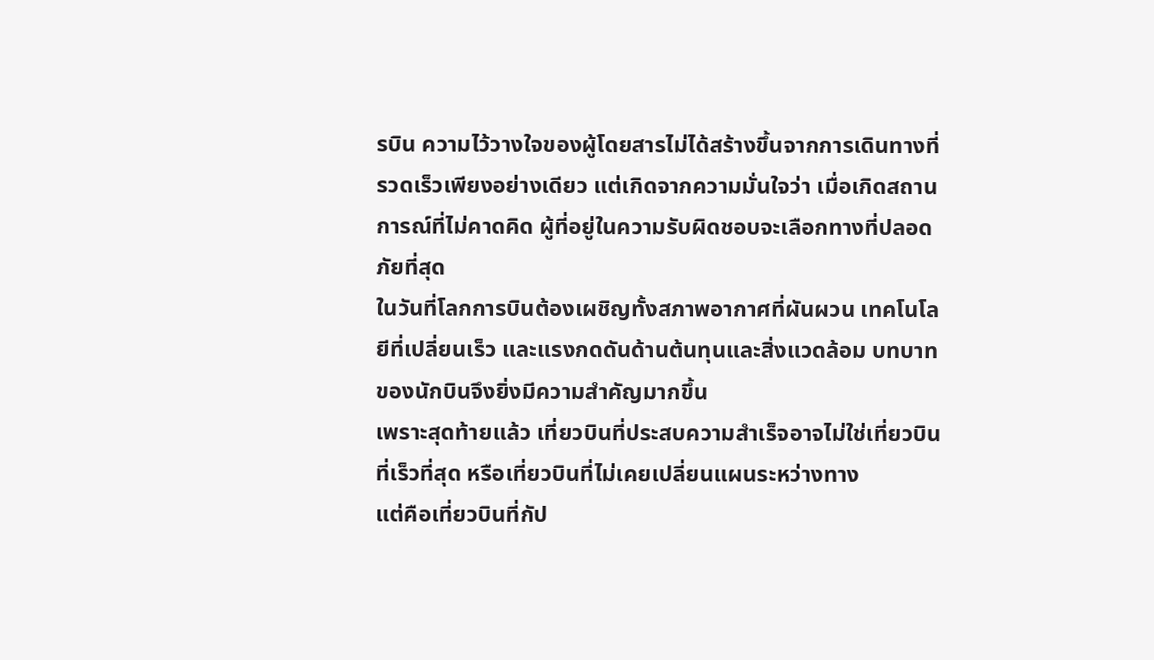รบิน ความไว้วางใจของผู้โดยสารไม่ได้สร้างขึ้นจากการเดินทางที่รวดเร็วเพียงอย่างเดียว แต่เกิดจากความมั่นใจว่า เมื่อเกิดสถานการณ์ที่ไม่คาดคิด ผู้ที่อยู่ในความรับผิดชอบจะเลือกทางที่ปลอดภัยที่สุด
ในวันที่โลกการบินต้องเผชิญทั้งสภาพอากาศที่ผันผวน เทคโนโลยีที่เปลี่ยนเร็ว และแรงกดดันด้านต้นทุนและสิ่งแวดล้อม บทบาทของนักบินจึงยิ่งมีความสำคัญมากขึ้น
เพราะสุดท้ายแล้ว เที่ยวบินที่ประสบความสำเร็จอาจไม่ใช่เที่ยวบินที่เร็วที่สุด หรือเที่ยวบินที่ไม่เคยเปลี่ยนแผนระหว่างทาง
แต่คือเที่ยวบินที่กัป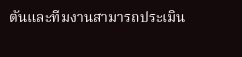ตันและทีมงานสามารถประเมิน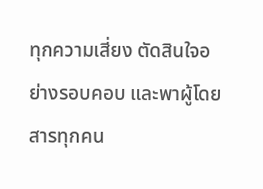ทุกความเสี่ยง ตัดสินใจอย่างรอบคอบ และพาผู้โดยสารทุกคน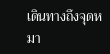เดินทางถึงจุดหมา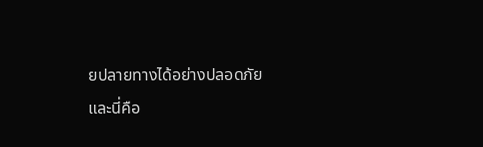ยปลายทางได้อย่างปลอดภัย
และนี่คือ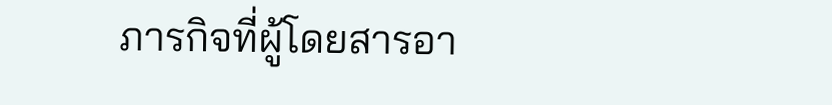ภารกิจที่ผู้โดยสารอา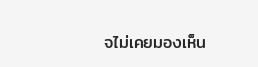จไม่เคยมองเห็น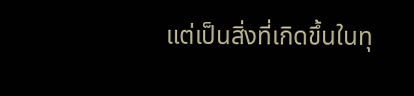แต่เป็นสิ่งที่เกิดขึ้นในทุ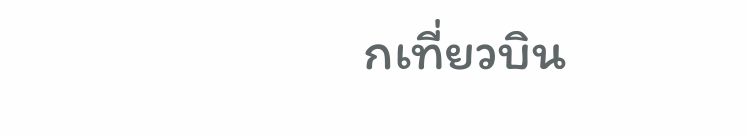กเที่ยวบิน